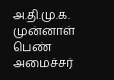அ.தி.மு.க. முன்னாள் பெண் அமைச்சர்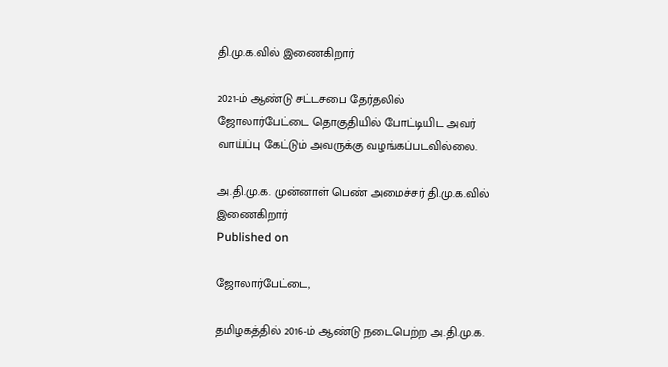தி.மு.க.வில் இணைகிறார்

2021-ம் ஆண்டு சட்டசபை தேர்தலில் ஜோலார்பேட்டை தொகுதியில் போட்டியிட அவர் வாய்ப்பு கேட்டும் அவருக்கு வழங்கப்படவில்லை.

அ.தி.மு.க. முன்னாள் பெண் அமைச்சர் தி.மு.க.வில் இணைகிறார்
Published on

ஜோலார்பேட்டை,

தமிழகத்தில் 2016-ம் ஆண்டு நடைபெற்ற அ.தி.மு.க.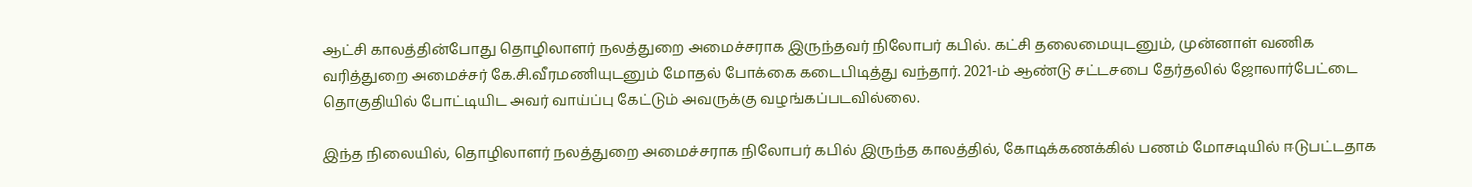ஆட்சி காலத்தின்போது தொழிலாளர் நலத்துறை அமைச்சராக இருந்தவர் நிலோபர் கபில். கட்சி தலைமையுடனும், முன்னாள் வணிக வரித்துறை அமைச்சர் கே.சி.வீரமணியுடனும் மோதல் போக்கை கடைபிடித்து வந்தார். 2021-ம் ஆண்டு சட்டசபை தேர்தலில் ஜோலார்பேட்டை தொகுதியில் போட்டியிட அவர் வாய்ப்பு கேட்டும் அவருக்கு வழங்கப்படவில்லை.

இந்த நிலையில், தொழிலாளர் நலத்துறை அமைச்சராக நிலோபர் கபில் இருந்த காலத்தில், கோடிக்கணக்கில் பணம் மோசடியில் ஈடுபட்டதாக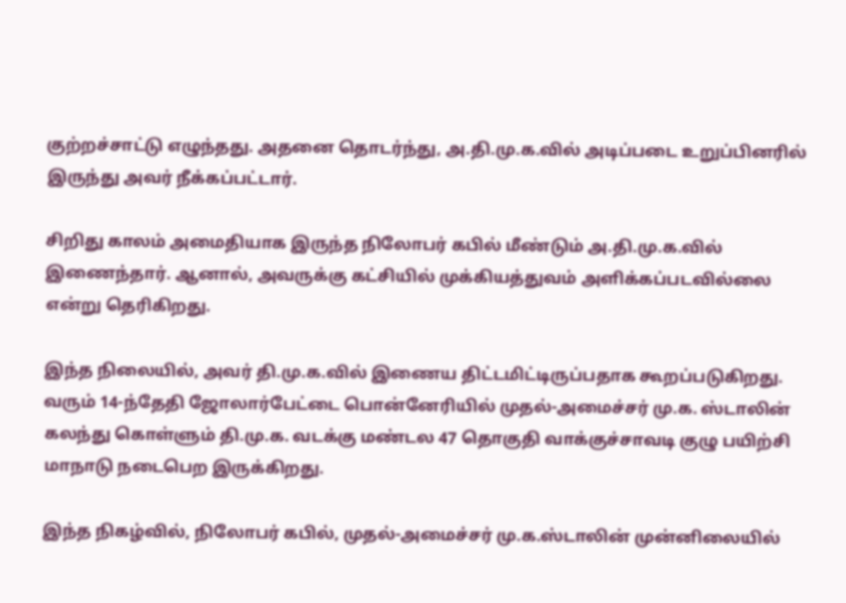குற்றச்சாட்டு எழுந்தது. அதனை தொடர்ந்து, அ.தி.மு.க.வில் அடிப்படை உறுப்பினரில் இருந்து அவர் நீக்கப்பட்டார்.

சிறிது காலம் அமைதியாக இருந்த நிலோபர் கபில் மீண்டும் அ.தி.மு.க.வில் இணைந்தார். ஆனால், அவருக்கு கட்சியில் முக்கியத்துவம் அளிக்கப்படவில்லை என்று தெரிகிறது.

இந்த நிலையில், அவர் தி.மு.க.வில் இணைய திட்டமிட்டிருப்பதாக கூறப்படுகிறது. வரும் 14-ந்தேதி ஜோலார்பேட்டை பொன்னேரியில் முதல்-அமைச்சர் மு.க. ஸ்டாலின் கலந்து கொள்ளும் தி.மு.க. வடக்கு மண்டல 47 தொகுதி வாக்குச்சாவடி குழு பயிற்சி மாநாடு நடைபெற இருக்கிறது.

இந்த நிகழ்வில், நிலோபர் கபில், முதல்-அமைச்சர் மு.க.ஸ்டாலின் முன்னிலையில்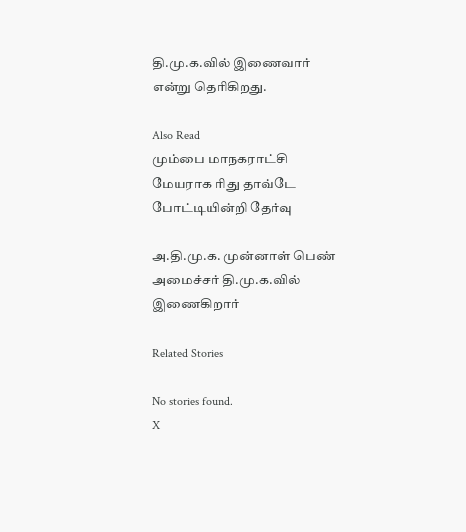தி.மு.க.வில் இணைவார் என்று தெரிகிறது.

Also Read
மும்பை மாநகராட்சி மேயராக ரிது தாவ்டே போட்டியின்றி தேர்வு

அ.தி.மு.க. முன்னாள் பெண் அமைச்சர் தி.மு.க.வில் இணைகிறார்

Related Stories

No stories found.
X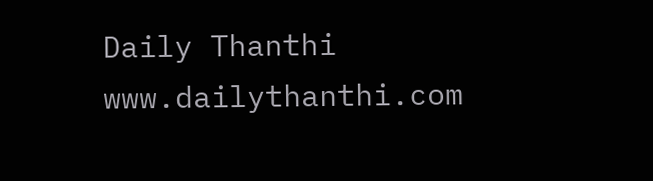Daily Thanthi
www.dailythanthi.com